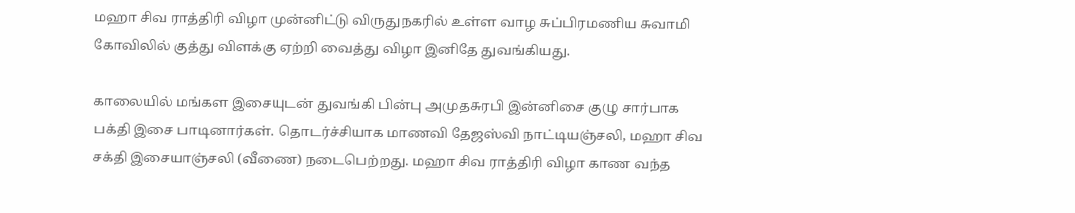மஹா சிவ ராத்திரி விழா முன்னிட்டு விருதுநகரில் உள்ள வாழ சுப்பிரமணிய சுவாமி கோவிலில் குத்து விளக்கு ஏற்றி வைத்து விழா இனிதே துவங்கியது.

காலையில் மங்கள இசையுடன் துவங்கி பின்பு அமுதசுரபி இன்னிசை குழு சார்பாக பக்தி இசை பாடினார்கள். தொடர்ச்சியாக மாணவி தேஜஸ்வி நாட்டியஞ்சலி, மஹா சிவ சக்தி இசையாஞ்சலி (வீணை) நடைபெற்றது. மஹா சிவ ராத்திரி விழா காண வந்த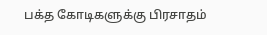பக்த கோடிகளுக்கு பிரசாதம்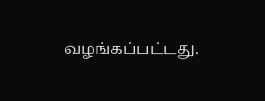வழங்கப்பட்டது.